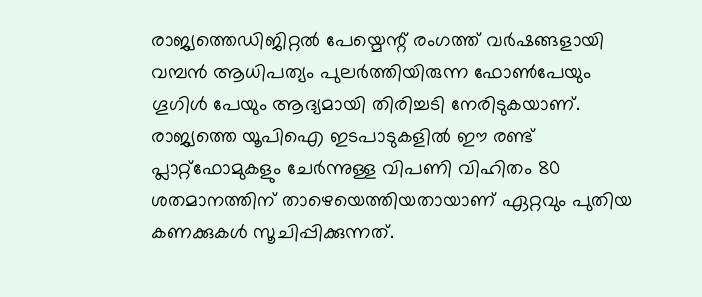രാജ്യത്തെഡിജിറ്റൽ പേയ്മെന്റ് രംഗത്ത് വർഷങ്ങളായി വമ്പൻ ആധിപത്യം പുലർത്തിയിരുന്ന ഫോൺപേയും ഗൂഗിൾ പേയും ആദ്യമായി തിരിച്ചടി നേരിടുകയാണ്. രാജ്യത്തെ യൂപിഐ ഇടപാടുകളിൽ ഈ രണ്ട് പ്ലാറ്റ്ഫോമുകളും ചേർന്നുള്ള വിപണി വിഹിതം 80 ശതമാനത്തിന് താഴെയെത്തിയതായാണ് ഏറ്റവും പുതിയ കണക്കുകൾ സൂചിപ്പിക്കുന്നത്.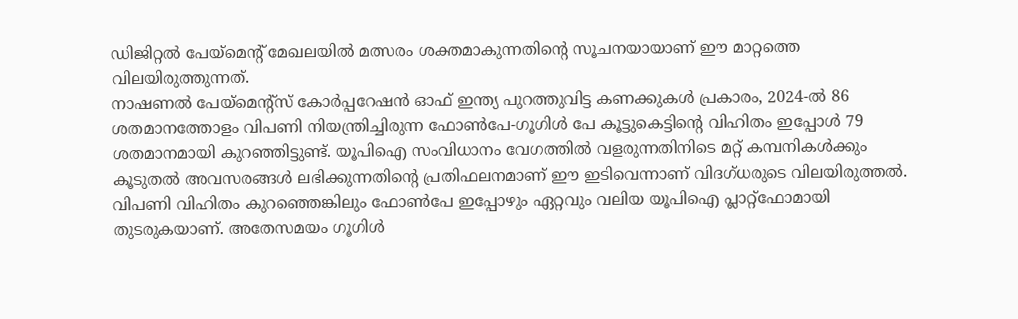ഡിജിറ്റൽ പേയ്മെന്റ് മേഖലയിൽ മത്സരം ശക്തമാകുന്നതിന്റെ സൂചനയായാണ് ഈ മാറ്റത്തെ വിലയിരുത്തുന്നത്.
നാഷണൽ പേയ്മെന്റ്സ് കോർപ്പറേഷൻ ഓഫ് ഇന്ത്യ പുറത്തുവിട്ട കണക്കുകൾ പ്രകാരം, 2024-ൽ 86 ശതമാനത്തോളം വിപണി നിയന്ത്രിച്ചിരുന്ന ഫോൺപേ-ഗൂഗിൾ പേ കൂട്ടുകെട്ടിന്റെ വിഹിതം ഇപ്പോൾ 79 ശതമാനമായി കുറഞ്ഞിട്ടുണ്ട്. യൂപിഐ സംവിധാനം വേഗത്തിൽ വളരുന്നതിനിടെ മറ്റ് കമ്പനികൾക്കും കൂടുതൽ അവസരങ്ങൾ ലഭിക്കുന്നതിന്റെ പ്രതിഫലനമാണ് ഈ ഇടിവെന്നാണ് വിദഗ്ധരുടെ വിലയിരുത്തൽ.
വിപണി വിഹിതം കുറഞ്ഞെങ്കിലും ഫോൺപേ ഇപ്പോഴും ഏറ്റവും വലിയ യൂപിഐ പ്ലാറ്റ്ഫോമായി തുടരുകയാണ്. അതേസമയം ഗൂഗിൾ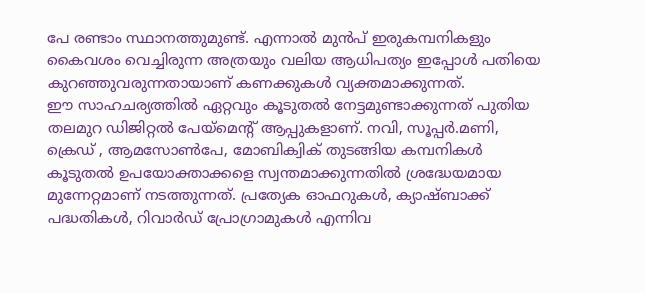പേ രണ്ടാം സ്ഥാനത്തുമുണ്ട്. എന്നാൽ മുൻപ് ഇരുകമ്പനികളും കൈവശം വെച്ചിരുന്ന അത്രയും വലിയ ആധിപത്യം ഇപ്പോൾ പതിയെ കുറഞ്ഞുവരുന്നതായാണ് കണക്കുകൾ വ്യക്തമാക്കുന്നത്.
ഈ സാഹചര്യത്തിൽ ഏറ്റവും കൂടുതൽ നേട്ടമുണ്ടാക്കുന്നത് പുതിയ തലമുറ ഡിജിറ്റൽ പേയ്മെന്റ് ആപ്പുകളാണ്. നവി, സൂപ്പർ.മണി, ക്രെഡ് , ആമസോൺപേ, മോബിക്വിക് തുടങ്ങിയ കമ്പനികൾ കൂടുതൽ ഉപയോക്താക്കളെ സ്വന്തമാക്കുന്നതിൽ ശ്രദ്ധേയമായ മുന്നേറ്റമാണ് നടത്തുന്നത്. പ്രത്യേക ഓഫറുകൾ, ക്യാഷ്ബാക്ക് പദ്ധതികൾ, റിവാർഡ് പ്രോഗ്രാമുകൾ എന്നിവ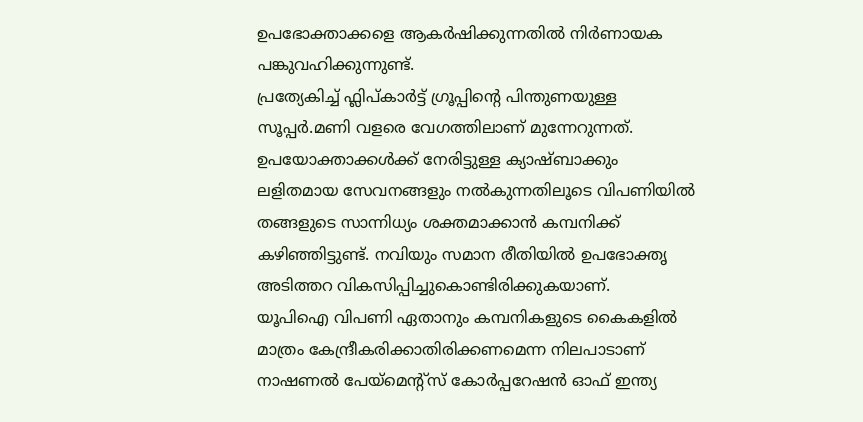ഉപഭോക്താക്കളെ ആകർഷിക്കുന്നതിൽ നിർണായക പങ്കുവഹിക്കുന്നുണ്ട്.
പ്രത്യേകിച്ച് ഫ്ലിപ്കാർട്ട് ഗ്രൂപ്പിന്റെ പിന്തുണയുള്ള സൂപ്പർ.മണി വളരെ വേഗത്തിലാണ് മുന്നേറുന്നത്. ഉപയോക്താക്കൾക്ക് നേരിട്ടുള്ള ക്യാഷ്ബാക്കും ലളിതമായ സേവനങ്ങളും നൽകുന്നതിലൂടെ വിപണിയിൽ തങ്ങളുടെ സാന്നിധ്യം ശക്തമാക്കാൻ കമ്പനിക്ക് കഴിഞ്ഞിട്ടുണ്ട്. നവിയും സമാന രീതിയിൽ ഉപഭോക്തൃ അടിത്തറ വികസിപ്പിച്ചുകൊണ്ടിരിക്കുകയാണ്.
യൂപിഐ വിപണി ഏതാനും കമ്പനികളുടെ കൈകളിൽ മാത്രം കേന്ദ്രീകരിക്കാതിരിക്കണമെന്ന നിലപാടാണ് നാഷണൽ പേയ്മെന്റ്സ് കോർപ്പറേഷൻ ഓഫ് ഇന്ത്യ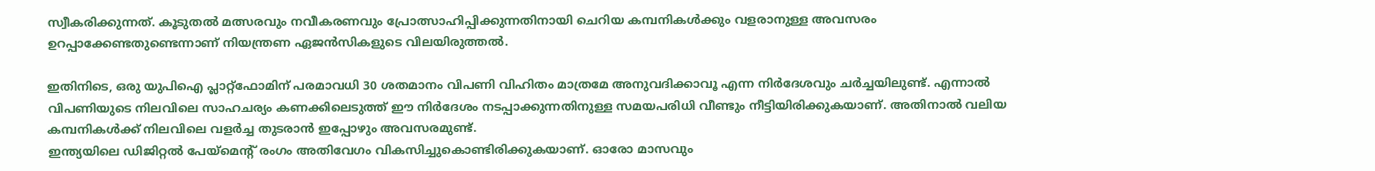സ്വീകരിക്കുന്നത്. കൂടുതൽ മത്സരവും നവീകരണവും പ്രോത്സാഹിപ്പിക്കുന്നതിനായി ചെറിയ കമ്പനികൾക്കും വളരാനുള്ള അവസരം ഉറപ്പാക്കേണ്ടതുണ്ടെന്നാണ് നിയന്ത്രണ ഏജൻസികളുടെ വിലയിരുത്തൽ.

ഇതിനിടെ, ഒരു യുപിഐ പ്ലാറ്റ്ഫോമിന് പരമാവധി 30 ശതമാനം വിപണി വിഹിതം മാത്രമേ അനുവദിക്കാവൂ എന്ന നിർദേശവും ചർച്ചയിലുണ്ട്. എന്നാൽ വിപണിയുടെ നിലവിലെ സാഹചര്യം കണക്കിലെടുത്ത് ഈ നിർദേശം നടപ്പാക്കുന്നതിനുള്ള സമയപരിധി വീണ്ടും നീട്ടിയിരിക്കുകയാണ്. അതിനാൽ വലിയ കമ്പനികൾക്ക് നിലവിലെ വളർച്ച തുടരാൻ ഇപ്പോഴും അവസരമുണ്ട്.
ഇന്ത്യയിലെ ഡിജിറ്റൽ പേയ്മെന്റ് രംഗം അതിവേഗം വികസിച്ചുകൊണ്ടിരിക്കുകയാണ്. ഓരോ മാസവും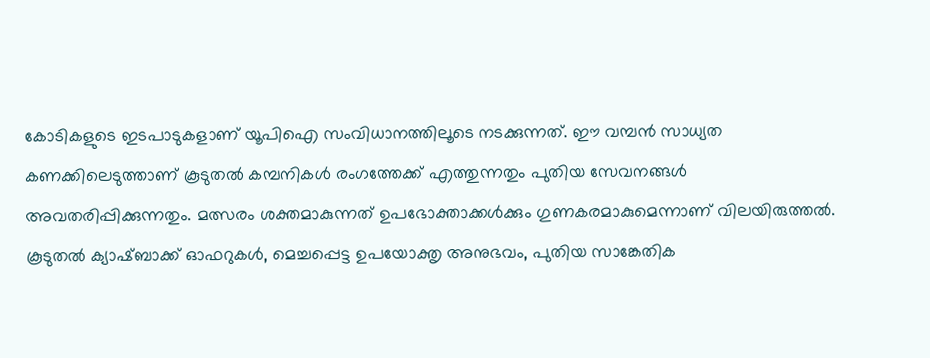കോടികളുടെ ഇടപാടുകളാണ് യൂപിഐ സംവിധാനത്തിലൂടെ നടക്കുന്നത്. ഈ വമ്പൻ സാധ്യത കണക്കിലെടുത്താണ് കൂടുതൽ കമ്പനികൾ രംഗത്തേക്ക് എത്തുന്നതും പുതിയ സേവനങ്ങൾ അവതരിപ്പിക്കുന്നതും. മത്സരം ശക്തമാകുന്നത് ഉപഭോക്താക്കൾക്കും ഗുണകരമാകുമെന്നാണ് വിലയിരുത്തൽ. കൂടുതൽ ക്യാഷ്ബാക്ക് ഓഫറുകൾ, മെച്ചപ്പെട്ട ഉപയോക്തൃ അനുഭവം, പുതിയ സാങ്കേതിക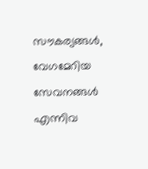സൗകര്യങ്ങൾ, വേഗമേറിയ സേവനങ്ങൾ എന്നിവ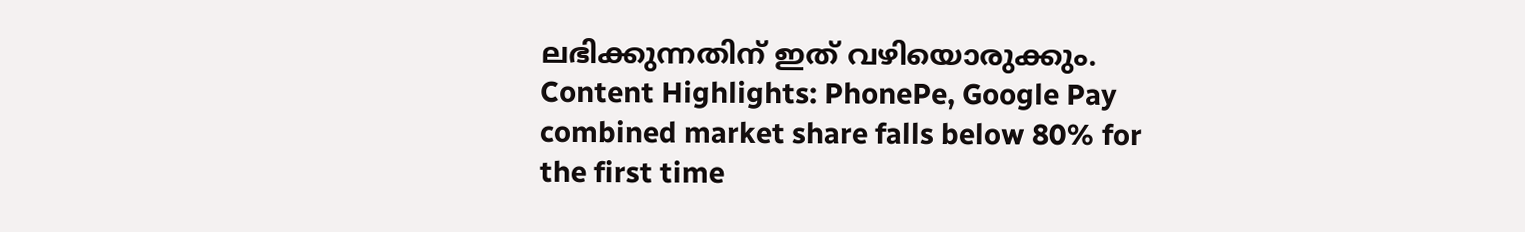ലഭിക്കുന്നതിന് ഇത് വഴിയൊരുക്കും.
Content Highlights: PhonePe, Google Pay combined market share falls below 80% for the first time